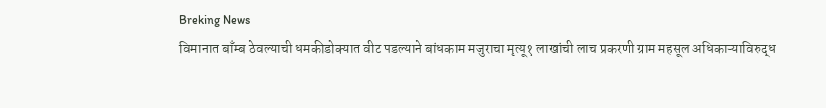Breking News
विमानात बाँम्ब ठेवल्याची धमकीडोक्यात वीट पडल्याने बांधकाम मजुराचा मृत्यू१ लाखांची लाच प्रकरणी ग्राम महसूल अधिकाऱ्याविरुद्ध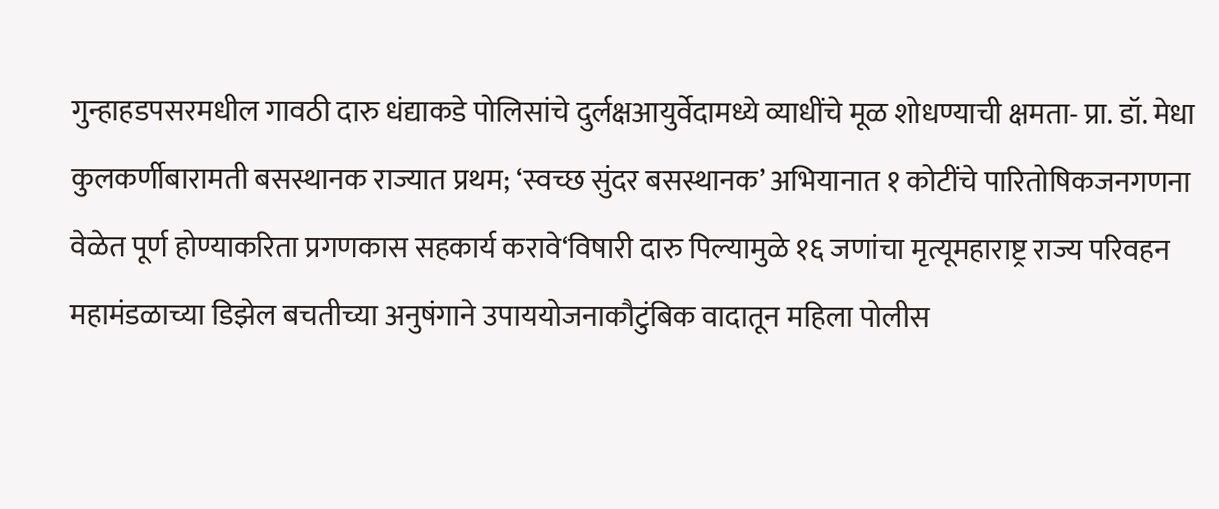गुन्हाहडपसरमधील गावठी दारु धंद्याकडे पोलिसांचे दुर्लक्षआयुर्वेदामध्ये व्याधींचे मूळ शोधण्याची क्षमता- प्रा. डॉ. मेधा कुलकर्णीबारामती बसस्थानक राज्यात प्रथम; ‘स्वच्छ सुंदर बसस्थानक’ अभियानात १ कोटींचे पारितोषिकजनगणना वेळेत पूर्ण होण्याकरिता प्रगणकास सहकार्य करावे‘विषारी दारु पिल्यामुळे १६ जणांचा मृत्यूमहाराष्ट्र राज्य परिवहन महामंडळाच्या डिझेल बचतीच्या अनुषंगाने उपाययोजनाकौटुंबिक वादातून महिला पोलीस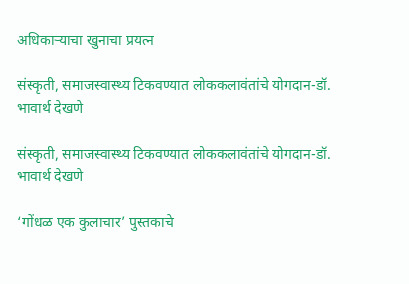अधिकाऱ्याचा खुनाचा प्रयत्न

संस्कृती, समाजस्वास्थ्य टिकवण्यात लोककलावंतांचे योगदान-डॉ. भावार्थ देखणे

संस्कृती, समाजस्वास्थ्य टिकवण्यात लोककलावंतांचे योगदान-डॉ. भावार्थ देखणे

‘गोंधळ एक कुलाचार’ पुस्तकाचे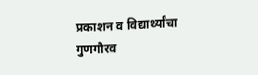प्रकाशन व विद्यार्थ्यांचा गुणगौरव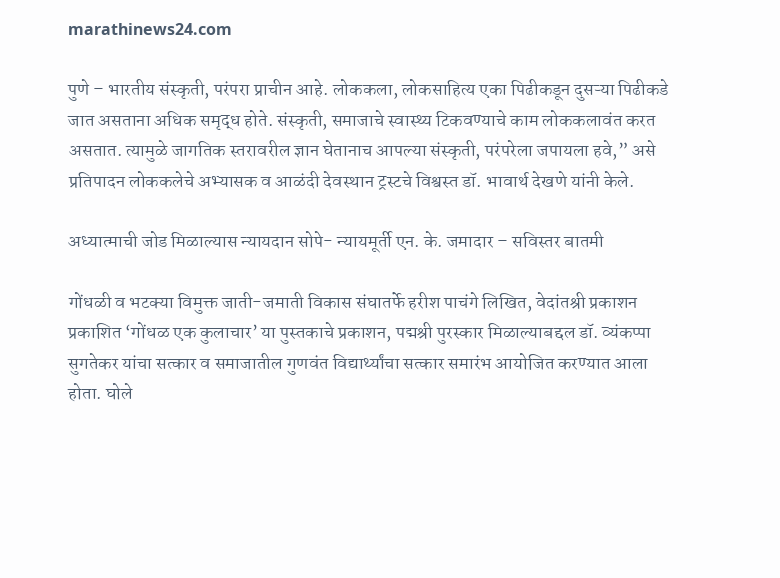marathinews24.com

पुणे – भारतीय संस्कृती, परंपरा प्राचीन आहे. लोककला, लोकसाहित्य एका पिढीकडून दुसऱ्या पिढीकडे जात असताना अधिक समृद्ध होते. संस्कृती, समाजाचे स्वास्थ्य टिकवण्याचे काम लोककलावंत करत असतात. त्यामुळे जागतिक स्तरावरील ज्ञान घेतानाच आपल्या संस्कृती, परंपरेला जपायला हवे,” असे प्रतिपादन लोककलेचे अभ्यासक व आळंदी देवस्थान ट्रस्टचे विश्वस्त डॉ. भावार्थ देखणे यांनी केले.

अध्यात्माची जोड मिळाल्यास न्यायदान सोपे- न्यायमूर्ती एन. के. जमादार – सविस्तर बातमी

गोंधळी व भटक्या विमुक्त जाती-जमाती विकास संघातर्फे हरीश पाचंगे लिखित, वेदांतश्री प्रकाशन प्रकाशित ‘गोंधळ एक कुलाचार’ या पुस्तकाचे प्रकाशन, पद्मश्री पुरस्कार मिळाल्याबद्दल डॉ. व्यंकप्पा सुगतेकर यांचा सत्कार व समाजातील गुणवंत विद्यार्थ्यांचा सत्कार समारंभ आयोजित करण्यात आला होता. घोले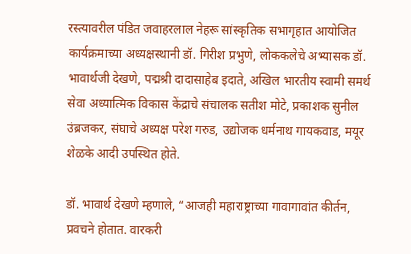रस्त्यावरील पंडित जवाहरलाल नेहरू सांस्कृतिक सभागृहात आयोजित कार्यक्रमाच्या अध्यक्षस्थानी डॉ. गिरीश प्रभुणे, लोककलेचे अभ्यासक डॉ. भावार्थजी देखणे, पद्मश्री दादासाहेब इदाते, अखिल भारतीय स्वामी समर्थ सेवा अध्यात्मिक विकास केंद्राचे संचालक सतीश मोटे, प्रकाशक सुनील उंब्रजकर, संघाचे अध्यक्ष परेश गरुड, उद्योजक धर्मनाथ गायकवाड, मयूर शेळके आदी उपस्थित होते.

डॉ. भावार्थ देखणे म्हणाले, “आजही महाराष्ट्राच्या गावागावांत कीर्तन, प्रवचने होतात. वारकरी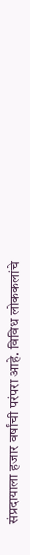संप्रदायाला हजार वर्षांची परंपरा आहे. विविध लोककलांचे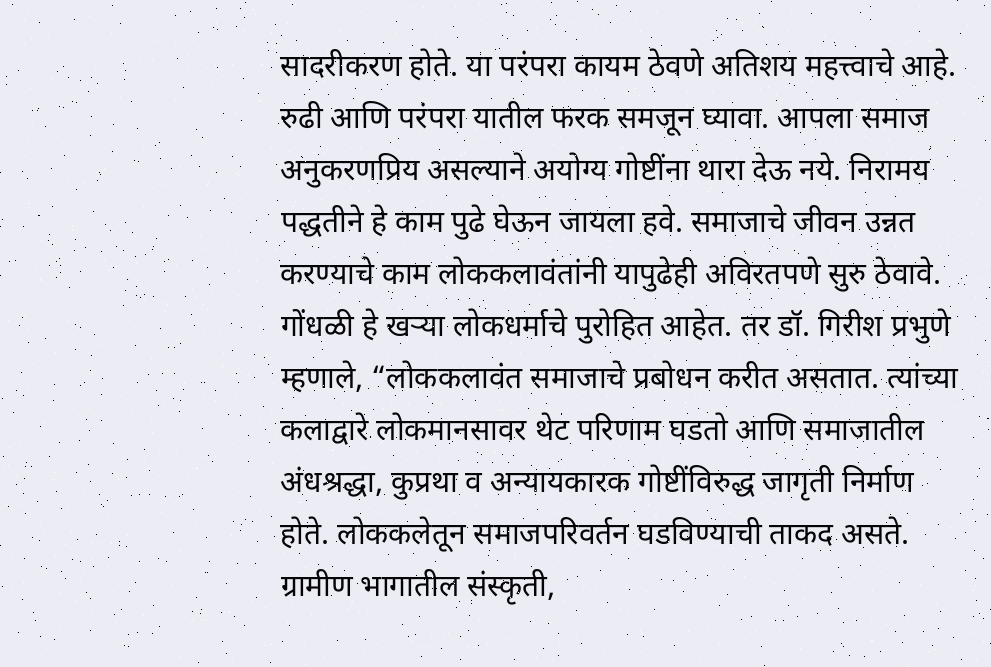सादरीकरण होते. या परंपरा कायम ठेवणे अतिशय महत्त्वाचे आहे. रुढी आणि परंपरा यातील फरक समजून घ्यावा. आपला समाज अनुकरणप्रिय असल्याने अयोग्य गोष्टींना थारा देऊ नये. निरामय पद्धतीने हे काम पुढे घेऊन जायला हवे. समाजाचे जीवन उन्नत करण्याचे काम लोककलावंतांनी यापुढेही अविरतपणे सुरु ठेवावे. गोंधळी हे खऱ्या लोकधर्माचे पुरोहित आहेत. तर डॉ. गिरीश प्रभुणे म्हणाले, “लोककलावंत समाजाचे प्रबोधन करीत असतात. त्यांच्या कलाद्वारे लोकमानसावर थेट परिणाम घडतो आणि समाजातील अंधश्रद्धा, कुप्रथा व अन्यायकारक गोष्टींविरुद्ध जागृती निर्माण होते. लोककलेतून समाजपरिवर्तन घडविण्याची ताकद असते. ग्रामीण भागातील संस्कृती,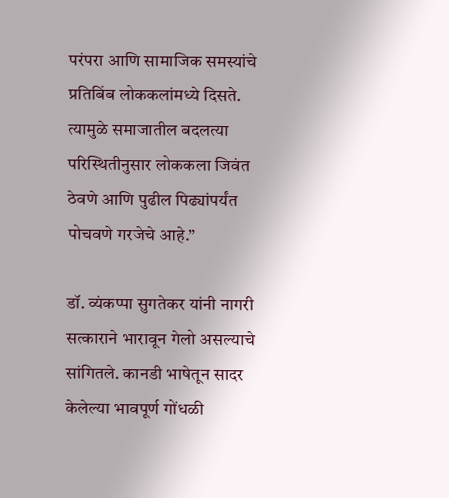परंपरा आणि सामाजिक समस्यांचे प्रतिबिंब लोककलांमध्ये दिसते. त्यामुळे समाजातील बदलत्या परिस्थितीनुसार लोककला जिवंत ठेवणे आणि पुढील पिढ्यांपर्यंत पोचवणे गरजेचे आहे.”

डॉ. व्यंकप्पा सुगतेकर यांनी नागरी सत्काराने भारावून गेलो असल्याचे सांगितले. कानडी भाषेतून सादर केलेल्या भावपूर्ण गोंधळी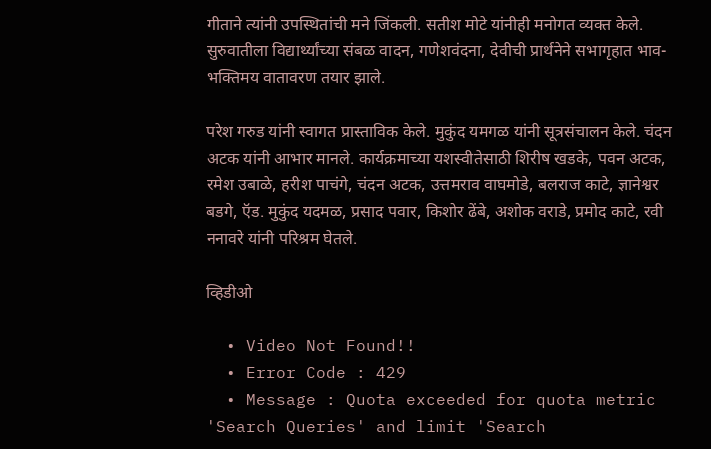गीताने त्यांनी उपस्थितांची मने जिंकली. सतीश मोटे यांनीही मनोगत व्यक्त केले. सुरुवातीला विद्यार्थ्यांच्या संबळ वादन, गणेशवंदना, देवीची प्रार्थनेने सभागृहात भाव-भक्तिमय वातावरण तयार झाले.

परेश गरुड यांनी स्वागत प्रास्ताविक केले. मुकुंद यमगळ यांनी सूत्रसंचालन केले. चंदन अटक यांनी आभार मानले. कार्यक्रमाच्या यशस्वीतेसाठी शिरीष खडके, पवन अटक, रमेश उबाळे, हरीश पाचंगे, चंदन अटक, उत्तमराव वाघमोडे, बलराज काटे, ज्ञानेश्वर बडगे, ऍड. मुकुंद यदमळ, प्रसाद पवार, किशोर ढेंबे, अशोक वराडे, प्रमोद काटे, रवी ननावरे यांनी परिश्रम घेतले.

व्हिडीओ

  • Video Not Found!!
  • Error Code : 429
  • Message : Quota exceeded for quota metric 'Search Queries' and limit 'Search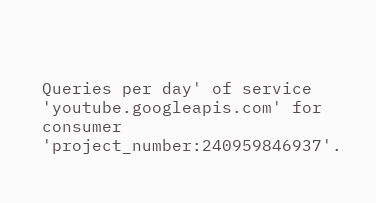Queries per day' of service 'youtube.googleapis.com' for consumer 'project_number:240959846937'.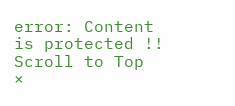error: Content is protected !!
Scroll to Top
×